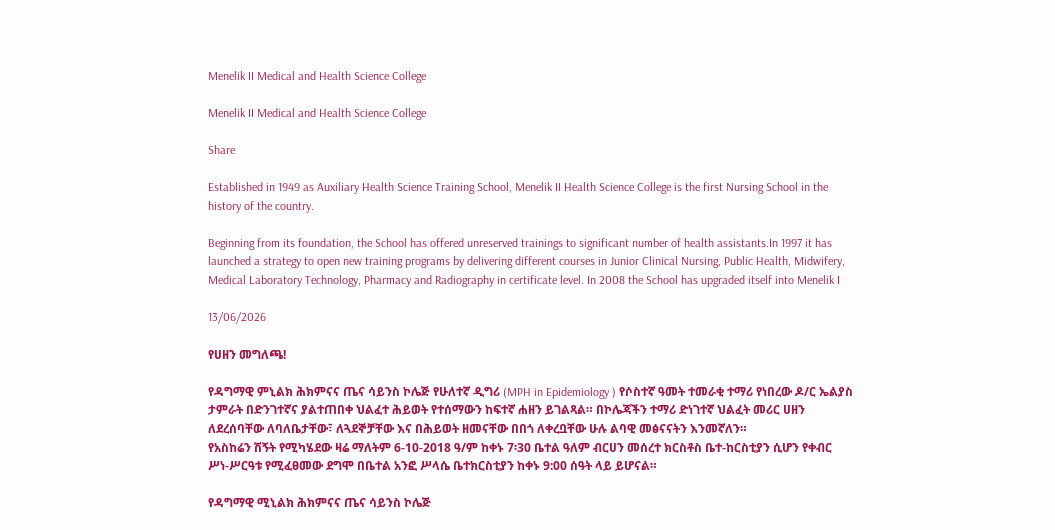Menelik II Medical and Health Science College

Menelik II Medical and Health Science College

Share

Established in 1949 as Auxiliary Health Science Training School, Menelik II Health Science College is the first Nursing School in the history of the country.

Beginning from its foundation, the School has offered unreserved trainings to significant number of health assistants.In 1997 it has launched a strategy to open new training programs by delivering different courses in Junior Clinical Nursing, Public Health, Midwifery, Medical Laboratory Technology, Pharmacy and Radiography in certificate level. In 2008 the School has upgraded itself into Menelik I

13/06/2026

የሀዘን መግለጫ!

የዳግማዊ ምኒልክ ሕክምናና ጤና ሳይንስ ኮሌጅ የሁለተኛ ዲግሪ (MPH in Epidemiology ) የሶስተኛ ዓመት ተመራቂ ተማሪ የነበረው ዶ/ር ኤልያስ ታምራት በድንገተኛና ያልተጠበቀ ህልፈተ ሕይወት የተሰማውን ከፍተኛ ሐዘን ይገልጻል። በኮሌጃችን ተማሪ ድነገተኛ ህልፈት መሪር ሀዘን ለደረሰባቸው ለባለቤታቸው፣ ለጓደኞቻቸው እና በሕይወት ዘመናቸው በበጎ ለቀረቧቸው ሁሉ ልባዊ መፅናናትን እንመኛለን።
የአስከሬን ሽኝት የሚካሄደው ዛሬ ማለትም 6-10-2018 ዓ/ም ከቀኑ 7፡30 ቤተል ዓለም ብርሀን መሰረተ ክርስቶስ ቤተ-ከርስቲያን ሲሆን የቀብር ሥነ-ሥርዓቱ የሚፈፀመው ደግሞ በቤተል አንፎ ሥላሴ ቤተክርስቲያን ከቀኑ 9:00 ሰዓት ላይ ይሆናል።

የዳግማዊ ሚኒልክ ሕክምናና ጤና ሳይንስ ኮሌጅ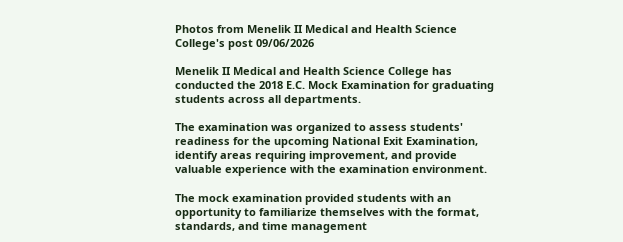Photos from Menelik II Medical and Health Science College's post 09/06/2026

Menelik II Medical and Health Science College has conducted the 2018 E.C. Mock Examination for graduating students across all departments.

The examination was organized to assess students' readiness for the upcoming National Exit Examination, identify areas requiring improvement, and provide valuable experience with the examination environment.

The mock examination provided students with an opportunity to familiarize themselves with the format, standards, and time management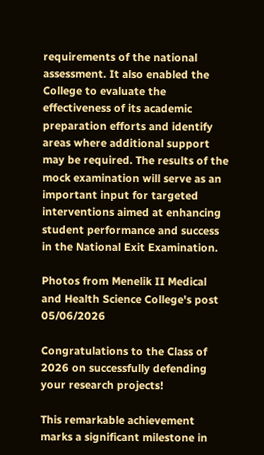requirements of the national assessment. It also enabled the College to evaluate the effectiveness of its academic preparation efforts and identify areas where additional support may be required. The results of the mock examination will serve as an important input for targeted interventions aimed at enhancing student performance and success in the National Exit Examination.

Photos from Menelik II Medical and Health Science College's post 05/06/2026

Congratulations to the Class of 2026 on successfully defending your research projects!

This remarkable achievement marks a significant milestone in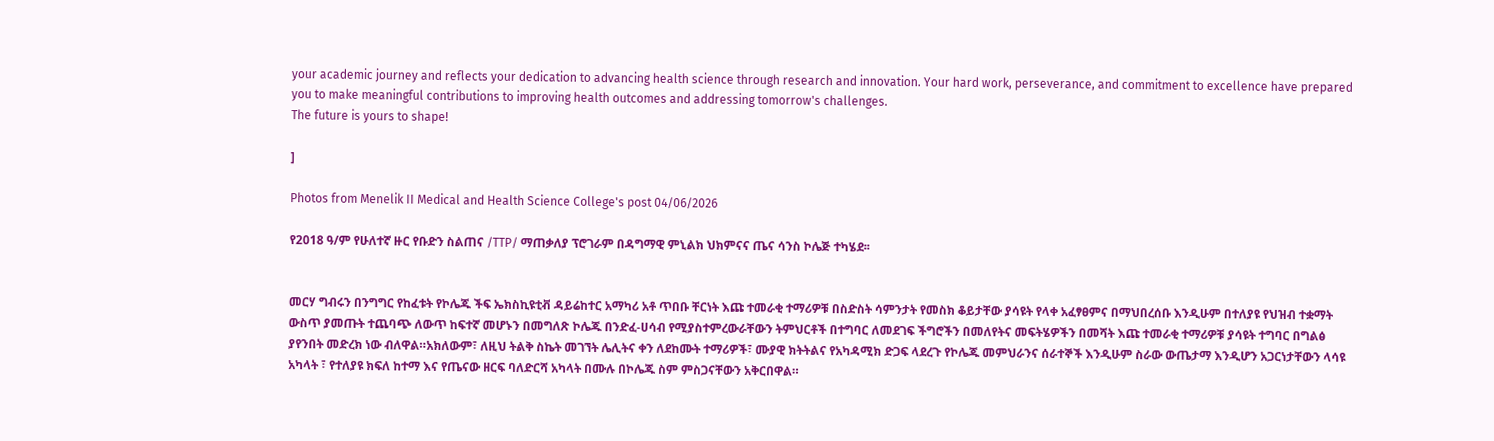your academic journey and reflects your dedication to advancing health science through research and innovation. Your hard work, perseverance, and commitment to excellence have prepared you to make meaningful contributions to improving health outcomes and addressing tomorrow's challenges.
The future is yours to shape!

]

Photos from Menelik II Medical and Health Science College's post 04/06/2026

የ2018 ዓ/ም የሁለተኛ ዙር የቡድን ስልጠና /TTP/ ማጠቃለያ ፕሮገራም በዳግማዊ ምኒልክ ህክምናና ጤና ሳንስ ኮሌጅ ተካሄደ፡፡


መርሃ ግብሩን በንግግር የከፈቱት የኮሌጁ ችፍ ኤክስኪዩቲቭ ዳይሬከተር አማካሪ አቶ ጥበቡ ቸርነት እጩ ተመራቂ ተማሪዎቹ በስድስት ሳምንታት የመስክ ቆይታቸው ያሳዩት የላቀ አፈፃፀምና በማህበረሰቡ እንዲሁም በተለያዩ የህዝብ ተቋማት ውስጥ ያመጡት ተጨባጭ ለውጥ ከፍተኛ መሆኑን በመግለጽ ኮሌጁ በንድፈ-ሀሳብ የሚያስተምረውራቸውን ትምህርቶች በተግባር ለመደገፍ ችግሮችን በመለየትና መፍትሄዎችን በመሻት እጩ ተመራቂ ተማሪዎቹ ያሳዩት ተግባር በግልፅ ያየንበት መድረክ ነው ብለዋል።አክለውም፣ ለዚህ ትልቅ ስኬት መገኘት ሌሊትና ቀን ለደከሙት ተማሪዎች፣ ሙያዊ ክትትልና የአካዳሚክ ድጋፍ ላደረጉ የኮሌጁ መምህራንና ሰራተኞች እንዲሁም ስራው ውጤታማ እንዲሆን አጋርነታቸውን ላሳዩ አካላት ፣ የተለያዩ ክፍለ ከተማ እና የጤናው ዘርፍ ባለድርሻ አካላት በሙሉ በኮሌጁ ስም ምስጋናቸውን አቅርበዋል።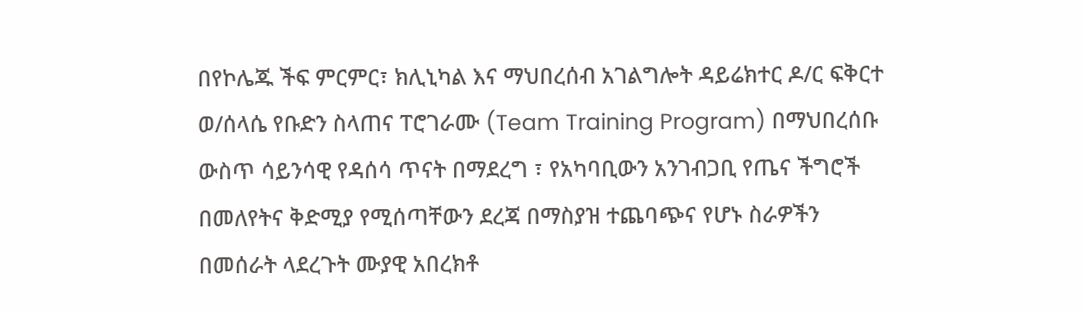በየኮሌጁ ችፍ ምርምር፣ ክሊኒካል እና ማህበረሰብ አገልግሎት ዳይሬክተር ዶ/ር ፍቅርተ ወ/ሰላሴ የቡድን ስላጠና ፐሮገራሙ (Team Training Program) በማህበረሰቡ ውስጥ ሳይንሳዊ የዳሰሳ ጥናት በማደረግ ፣ የአካባቢውን አንገብጋቢ የጤና ችግሮች በመለየትና ቅድሚያ የሚሰጣቸውን ደረጃ በማስያዝ ተጨባጭና የሆኑ ስራዎችን በመሰራት ላደረጉት ሙያዊ አበረክቶ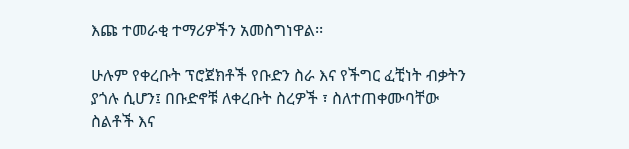እጩ ተመራቂ ተማሪዎችን አመስግነዋል፡፡

ሁሉም የቀረቡት ፕሮጀክቶች የቡድን ስራ እና የችግር ፈቺነት ብቃትን ያጎሉ ሲሆን፤ በቡድኖቹ ለቀረቡት ስረዎች ፣ ስለተጠቀሙባቸው ስልቶች እና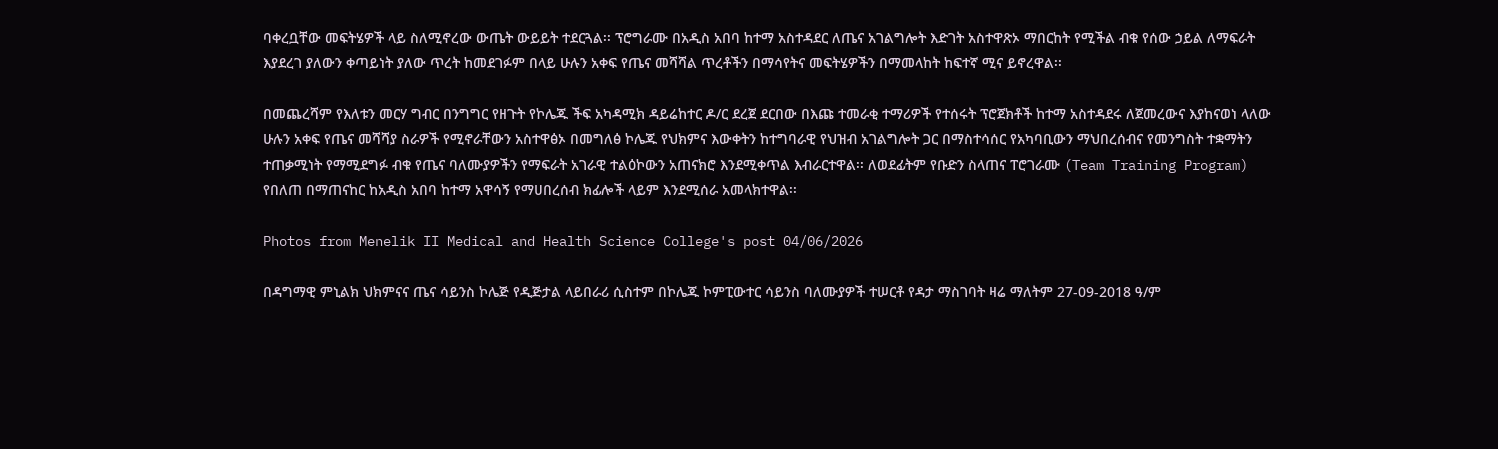ባቀረቧቸው መፍትሄዎች ላይ ስለሚኖረው ውጤት ውይይት ተደርጓል፡፡ ፕሮግራሙ በአዲስ አበባ ከተማ አስተዳደር ለጤና አገልግሎት እድገት አስተዋጽኦ ማበርከት የሚችል ብቁ የሰው ኃይል ለማፍራት እያደረገ ያለውን ቀጣይነት ያለው ጥረት ከመደገፉም በላይ ሁሉን አቀፍ የጤና መሻሻል ጥረቶችን በማሳየትና መፍትሄዎችን በማመላከት ከፍተኛ ሚና ይኖረዋል፡፡

በመጨረሻም የእለቱን መርሃ ግብር በንግግር የዘጉት የኮሌጁ ችፍ አካዳሚክ ዳይሬከተር ዶ/ር ደረጀ ደርበው በእጩ ተመራቂ ተማሪዎች የተሰሩት ፕሮጀክቶች ከተማ አስተዳደሩ ለጀመረውና እያከናወነ ላለው ሁሉን አቀፍ የጤና መሻሻያ ስራዎች የሚኖራቸውን አስተዋፅኦ በመግለፅ ኮሌጁ የህክምና እውቀትን ከተግባራዊ የህዝብ አገልግሎት ጋር በማስተሳሰር የአካባቢውን ማህበረሰብና የመንግስት ተቋማትን ተጠቃሚነት የማሚደግፉ ብቁ የጤና ባለሙያዎችን የማፍራት አገራዊ ተልዕኮውን አጠናክሮ እንደሚቀጥል እብራርተዋል፡፡ ለወደፊትም የቡድን ስላጠና ፐሮገራሙ (Team Training Program) የበለጠ በማጠናከር ከአዲስ አበባ ከተማ አዋሳኝ የማሀበረሰብ ክፊሎች ላይም እንደሚሰራ አመላክተዋል፡፡

Photos from Menelik II Medical and Health Science College's post 04/06/2026

በዳግማዊ ምኒልክ ህክምናና ጤና ሳይንስ ኮሌጅ የዲጅታል ላይበራሪ ሲስተም በኮሌጁ ኮምፒውተር ሳይንስ ባለሙያዎች ተሠርቶ የዳታ ማስገባት ዛሬ ማለትም 27-09-2018 ዓ/ም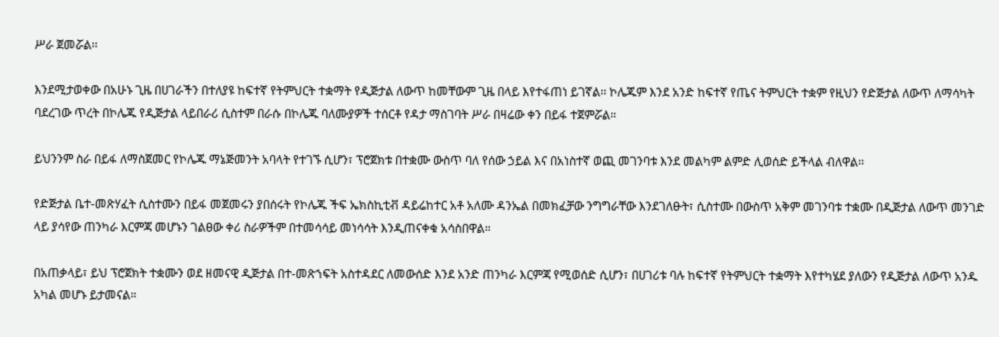ሥራ ጀመሯል፡፡

እንደሚታወቀው በአሁኑ ጊዜ በሀገራችን በተለያዩ ከፍተኛ የትምህርት ተቋማት የዲጅታል ለውጥ ከመቸውም ጊዜ በላይ እየተፋጠነ ይገኛል፡፡ ኮሌጁም እንደ አንድ ከፍተኛ የጤና ትምህርት ተቋም የዚህን የድጅታል ለውጥ ለማሳካት ባደረገው ጥረት በኮሌጁ የዲጅታል ላይበራሪ ሲስተም በራሱ በኮሌጁ ባለሙያዎች ተሰርቶ የዳታ ማስገባት ሥራ በዛሬው ቀን በይፋ ተጀምሯል።

ይህንንም ስራ በይፋ ለማስጀመር የኮሌጁ ማኔጅመንት አባላት የተገኙ ሲሆን፣ ፕሮጀክቱ በተቋሙ ውስጥ ባለ የሰው ኃይል እና በአነስተኛ ወጪ መገንባቱ እንደ መልካም ልምድ ሊወሰድ ይችላል ብለዋል፡፡

የድጅታል ቤተ-መጽሃፈት ሲስተሙን በይፋ መጀመሩን ያበሰሩት የኮሌጁ ችፍ ኤክስኪቲቭ ዳይሬከተር አቶ አለሙ ዳንኤል በመክፈቻው ንግግራቸው እንደገለፁት፣ ሲስተሙ በውስጥ አቅም መገንባቱ ተቋሙ በዲጅታል ለውጥ መንገድ ላይ ያሳየው ጠንካራ እርምጃ መሆኑን ገልፀው ቀሪ ስራዎችም በተመሳሳይ መነሳሳት እንዲጠናቀቁ አሳስበዋል።

በአጠቃላይ፣ ይህ ፕሮጀክት ተቋሙን ወደ ዘመናዊ ዲጅታል በተ-መጽኀፍት አስተዳደር ለመውሰድ እንደ አንድ ጠንካራ እርምጃ የሚወሰድ ሲሆን፣ በሀገሪቱ ባሉ ከፍተኛ የትምህርት ተቋማት እየተካሄደ ያለውን የዲጅታል ለውጥ አንዱ አካል መሆኑ ይታመናል።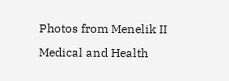Photos from Menelik II Medical and Health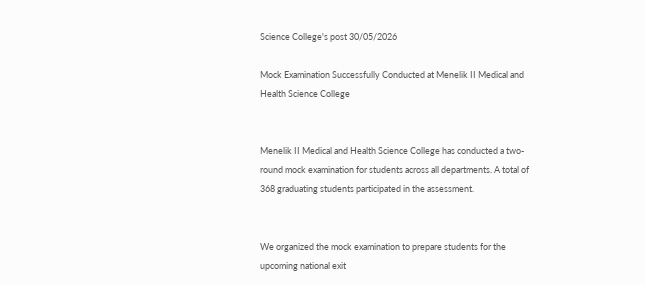Science College's post 30/05/2026

Mock Examination Successfully Conducted at Menelik II Medical and Health Science College


Menelik II Medical and Health Science College has conducted a two-round mock examination for students across all departments. A total of 368 graduating students participated in the assessment.


We organized the mock examination to prepare students for the upcoming national exit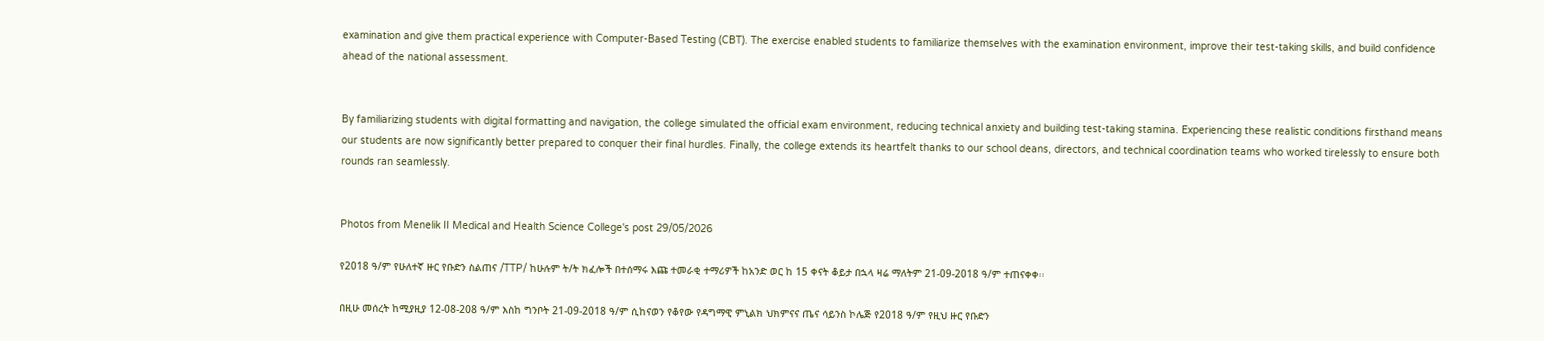examination and give them practical experience with Computer-Based Testing (CBT). The exercise enabled students to familiarize themselves with the examination environment, improve their test-taking skills, and build confidence ahead of the national assessment.


By familiarizing students with digital formatting and navigation, the college simulated the official exam environment, reducing technical anxiety and building test-taking stamina. Experiencing these realistic conditions firsthand means our students are now significantly better prepared to conquer their final hurdles. Finally, the college extends its heartfelt thanks to our school deans, directors, and technical coordination teams who worked tirelessly to ensure both rounds ran seamlessly.


Photos from Menelik II Medical and Health Science College's post 29/05/2026

የ2018 ዓ/ም የሁለተኛ ዙር የቡድን ስልጠና /TTP/ ከሁሉም ት/ት ክፈሎች በተሰማሩ እጩ ተመራቂ ተማሪዎች ከአንድ ወር ከ 15 ቀናት ቆይታ በኋላ ዛሬ ማለትም 21-09-2018 ዓ/ም ተጠናቀቀ፡፡

በዚሁ መሰረት ከሚያዚያ 12-08-208 ዓ/ም እስከ ግንቦት 21-09-2018 ዓ/ም ሲከናወን የቆየው የዳግማዊ ምኒልክ ህክምናና ጤና ሳይንስ ኮሌጅ የ2018 ዓ/ም የዚህ ዙር የቡድን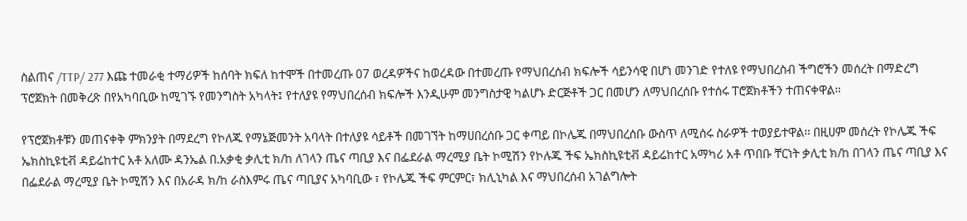ስልጠና /TTP/ 277 እጩ ተመራቂ ተማሪዎች ከሰባት ክፍለ ከተሞች በተመረጡ 07 ወረዳዎችና ከወረዳው በተመረጡ የማህበረሰብ ክፍሎች ሳይንሳዊ በሆነ መንገድ የተለዩ የማህበረስብ ችግሮችን መሰረት በማድረግ ፕሮጀክት በመቅረጽ በየአካባቢው ከሚገኙ የመንግስት አካላት፤ የተለያዩ የማህበረሰብ ክፍሎች እንዲሁም መንግስታዊ ካልሆኑ ድርጅቶች ጋር በመሆን ለማህበረሰቡ የተሰሩ ፐሮጀክቶችን ተጠናቀዋል፡፡

የፕሮጀክቶቹን መጠናቀቅ ምክንያት በማደረግ የኮለጁ የማኔጅመንት አባላት በተለያዩ ሳይቶች በመገኘት ከማሀበረሰቡ ጋር ቀጣይ በኮሌጁ በማህበረሰቡ ውስጥ ለሚሰሩ ስራዎች ተወያይተዋል፡፡ በዚሀም መሰረት የኮሌጁ ችፍ ኤክስኪዩቲቭ ዳይሬከተር አቶ አለሙ ዳንኤል በ.አቃቂ ቃሊቲ ክ/ከ ለገላን ጤና ጣቢያ እና በፌደራል ማረሚያ ቤት ኮሚሽን የኮሉጁ ችፍ ኤክስኪዩቲቭ ዳይሬከተር አማካሪ አቶ ጥበቡ ቸርነት ቃሊቲ ክ/ከ በገላን ጤና ጣቢያ እና በፌደራል ማረሚያ ቤት ኮሚሽን እና በአራዳ ክ/ከ ራስእምሩ ጤና ጣቢያና አካባቢው ፣ የኮሌጁ ችፍ ምርምር፣ ክሊኒካል እና ማህበረሰብ አገልግሎት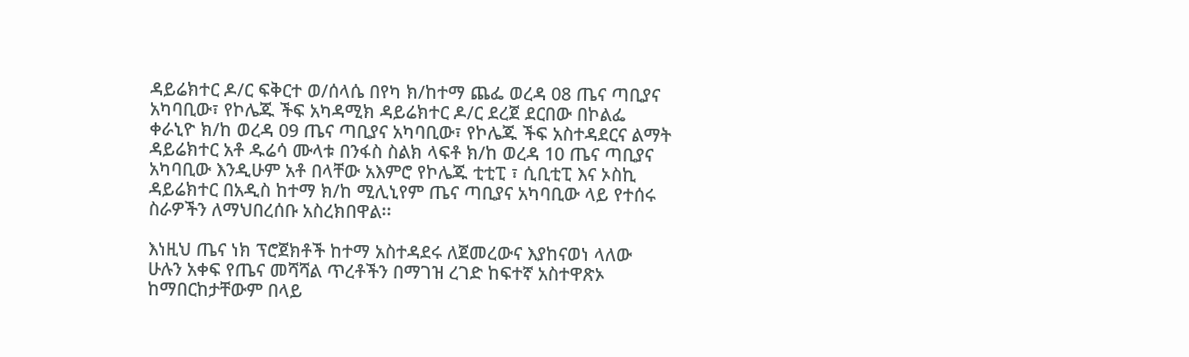ዳይሬክተር ዶ/ር ፍቅርተ ወ/ሰላሴ በየካ ክ/ከተማ ጨፌ ወረዳ 08 ጤና ጣቢያና አካባቢው፣ የኮሌጁ ችፍ አካዳሚክ ዳይሬክተር ዶ/ር ደረጀ ደርበው በኮልፌ ቀራኒዮ ክ/ከ ወረዳ 09 ጤና ጣቢያና አካባቢው፣ የኮሌጁ ችፍ አስተዳደርና ልማት ዳይሬክተር አቶ ዱሬሳ ሙላቱ በንፋስ ስልክ ላፍቶ ክ/ከ ወረዳ 10 ጤና ጣቢያና አካባቢው እንዲሁም አቶ በላቸው አእምሮ የኮሌጁ ቲቲፒ ፣ ሲቢቲፒ እና ኦስኪ ዳይሬክተር በአዲስ ከተማ ክ/ከ ሚሊኒየም ጤና ጣቢያና አካባቢው ላይ የተሰሩ ስራዎችን ለማህበረሰቡ አስረክበዋል፡፡

እነዚህ ጤና ነክ ፕሮጀክቶች ከተማ አስተዳደሩ ለጀመረውና እያከናወነ ላለው ሁሉን አቀፍ የጤና መሻሻል ጥረቶችን በማገዝ ረገድ ከፍተኛ አስተዋጽኦ ከማበርከታቸውም በላይ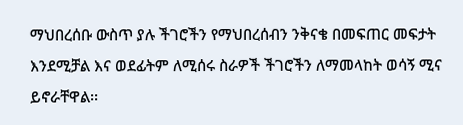ማህበረሰቡ ውስጥ ያሉ ችገሮችን የማህበረሰብን ንቅናቄ በመፍጠር መፍታት እንደሚቻል እና ወደፊትም ለሚሰሩ ስራዎች ችገሮችን ለማመላከት ወሳኝ ሚና ይኖራቸዋል፡፡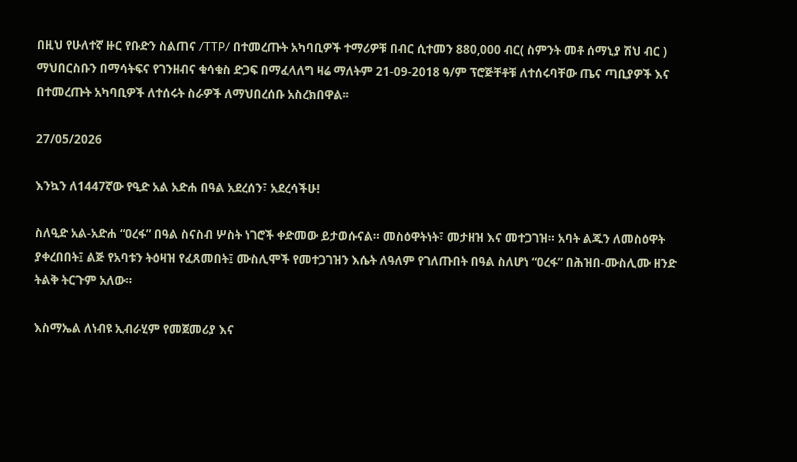በዚህ የሁለተኛ ዙር የቡድን ስልጠና /TTP/ በተመረጡት አካባቢዎች ተማሪዎቹ በብር ሲተመን 880,000 ብር( ስምንት መቶ ሰማኒያ ሽህ ብር ) ማህበርስቡን በማሳትፍና የገንዘብና ቁሳቁስ ድጋፍ በማፈላለግ ዛሬ ማለትም 21-09-2018 ዓ/ም ፕሮጅቸቶቹ ለተሰሩባቸው ጤና ጣቢያዎች እና በተመረጡት አካባቢዎች ለተሰሩት ስራዎች ለማህበረሰቡ አስረክበዋል፡፡

27/05/2026

እንኳን ለ1447ኛው የዒድ አል አድሐ በዓል አደረሰን፣ አደረሳችሁ!

ስለዒድ አል-አድሐ “ዐረፋ” በዓል ስናስብ ሦስት ነገሮች ቀድመው ይታወሱናል። መስዕዋትነት፣ መታዘዝ እና መተጋገዝ። አባት ልጁን ለመስዕዋት ያቀረበበት፤ ልጅ የአባቱን ትዕዛዝ የፈጸመበት፤ ሙስሊሞች የመተጋገዝን እሴት ለዓለም የገለጡበት በዓል ስለሆነ “ዐረፋ” በሕዝበ-ሙስሊሙ ዘንድ ትልቅ ትርጉም አለው።

እስማኤል ለነብዩ ኢብራሂም የመጀመሪያ እና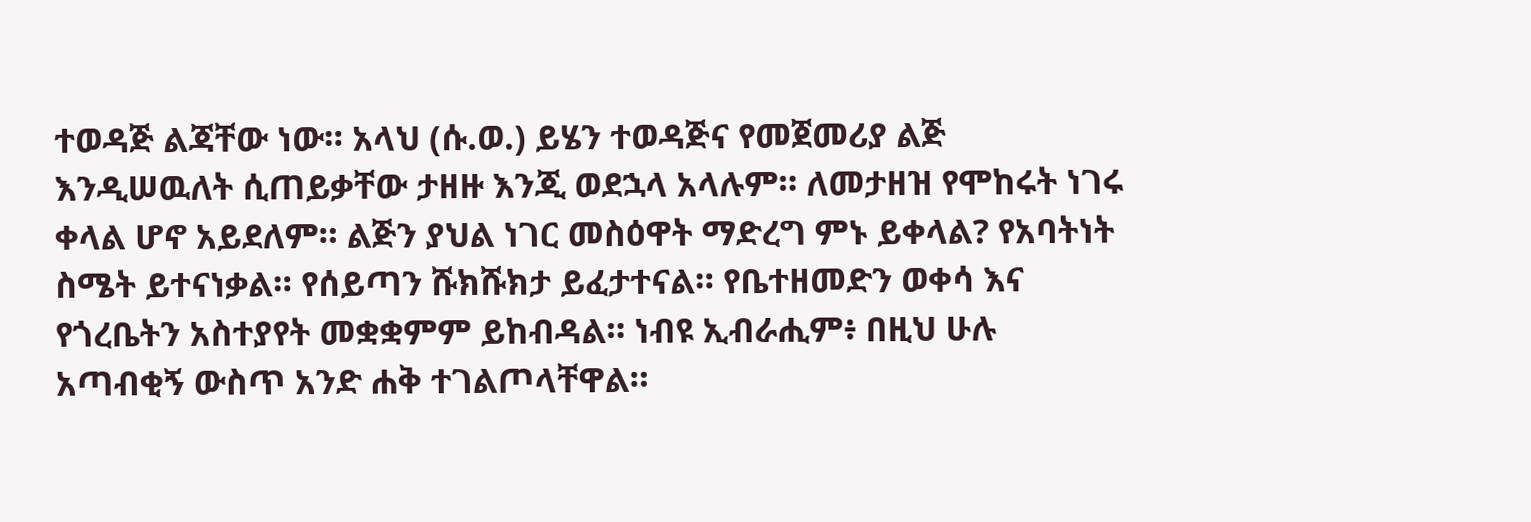ተወዳጅ ልጃቸው ነው። አላህ (ሱ.ወ.) ይሄን ተወዳጅና የመጀመሪያ ልጅ እንዲሠዉለት ሲጠይቃቸው ታዘዙ እንጂ ወደኋላ አላሉም። ለመታዘዝ የሞከሩት ነገሩ ቀላል ሆኖ አይደለም። ልጅን ያህል ነገር መስዕዋት ማድረግ ምኑ ይቀላል? የአባትነት ስሜት ይተናነቃል። የሰይጣን ሹክሹክታ ይፈታተናል። የቤተዘመድን ወቀሳ እና የጎረቤትን አስተያየት መቋቋምም ይከብዳል። ነብዩ ኢብራሒም፥ በዚህ ሁሉ አጣብቂኝ ውስጥ አንድ ሐቅ ተገልጦላቸዋል።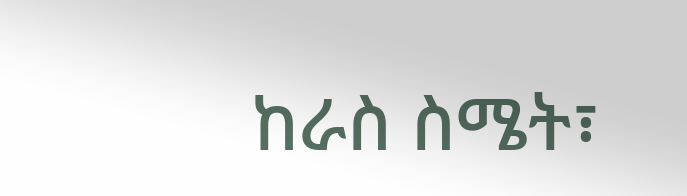ከራስ ስሜት፣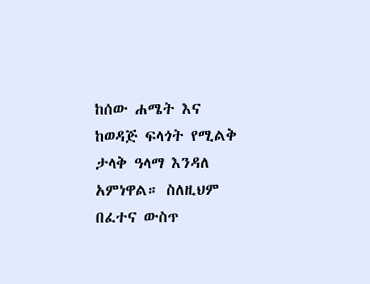ከሰው ሐሜት እና ከወዳጅ ፍላጎት የሚልቅ ታላቅ ዓላማ እንዳለ አምነዋል። ስለዚህም በፈተና ውስጥ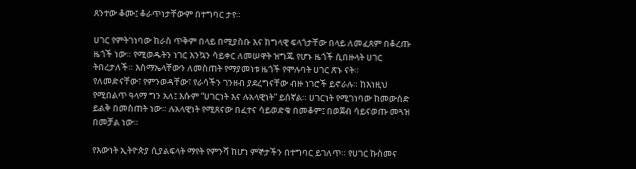ጸንተው ቆሙ፤ ቆራጥነታቸውም በተግባር ታየ።

ሀገር የምትገነባው ከራስ ጥቅም በላይ በሚያስቡ እና ከግላዊ ፍላጎታቸው በላይ ለመፈጸም በቆረጡ ዜጎች ነው። የሚወዱትን ነገር እንኳን ሳይቀር ለመሠዋት ዝግጁ የሆኑ ዜጎች ሲበዙላት ሀገር ትበረታለች። እስማኤላቸውን ለመስጠት የማያመነቱ ዜጎች የሞሉባት ሀገር ጽኑ ናት።
የለመድናቸው፣ የምንወዳቸው፣ የራሳችን ገንዘብ ያደረግናቸው ብዙ ነገሮች ይኖራሉ። ከእነዚህ የሚበልጥ ዓላማ ግን አለ፤ እሱም “ሀገርነት እና ሉአላዊነት” ይሰኛል። ሀገርነት የሚገነባው ከመውሰድ ይልቅ በመስጠት ነው። ሉአላዊነት የሚጸናው በፈተና ሳይወድቁ በመቆም፤ በወጀብ ሳይናወጡ መጓዝ በመቻል ነው።

የእውነት ኢትዮጵያ ሲያልፍላት ማየት የምንሻ ከሆነ ምኞታችን በተግባር ይገለጥ። የሀገር ኩስመና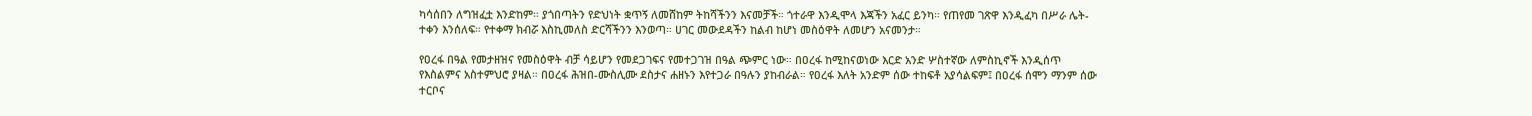ካሳሰበን ለግዝፈቷ እንድከም። ያጎበጣትን የድህነት ቋጥኝ ለመሸከም ትከሻችንን እናመቻች። ጎተራዋ እንዲሞላ እጃችን አፈር ይንካ። የጠየመ ገጽዋ እንዲፈካ በሥራ ሌት-ተቀን እንሰለፍ። የተቀማ ክብሯ እስኪመለስ ድርሻችንን እንወጣ። ሀገር መውደዳችን ከልብ ከሆነ መስዕዋት ለመሆን አናመንታ።

የዐረፋ በዓል የመታዘዝና የመስዕዋት ብቻ ሳይሆን የመደጋገፍና የመተጋገዝ በዓል ጭምር ነው። በዐረፋ ከሚከናወነው እርድ አንድ ሦስተኛው ለምስኪኖች እንዲሰጥ የእስልምና አስተምህሮ ያዛል። በዐረፋ ሕዝበ-ሙስሊሙ ደስታና ሐዘኑን እየተጋራ በዓሉን ያከብራል። የዐረፋ እለት አንድም ሰው ተከፍቶ አያሳልፍም፤ በዐረፋ ሰሞን ማንም ሰው ተርቦና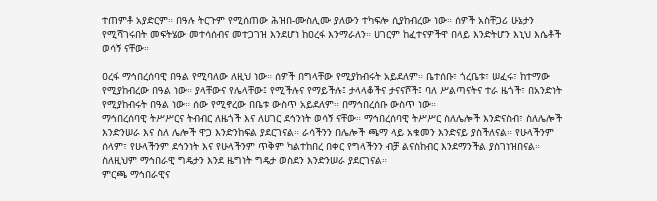ተጠምቶ አያድርም። በዓሉ ትርጉም የሚሰጠው ሕዝበ-ሙስሊሙ ያለውን ተካፍሎ ሲያከብረው ነው። ሰዎች አስቸጋሪ ሁኔታን የሚሻገሩበት መፍትሄው መተሳሰብና መተጋገዝ እንደሆነ ከዐረፋ እንማራለን። ሀገርም ከፈተናዎችዋ በላይ እንድትሆን እኒህ እሴቶች ወሳኝ ናቸው።

ዐረፋ ማኅበረሰባዊ በዓል የሚባለው ለዚህ ነው። ሰዎች በግላቸው የሚያከብሩት አይደለም። ቤተሰቡ፣ ጎረቤቱ፣ ሠፈሩ፣ ከተማው የሚያከብረው በዓል ነው። ያላቸውና የሌላቸው፤ የሚችሉና የማይችሉ፤ ታላላቆችና ታናናሾች፤ ባለ ሥልጣናትና ተራ ዜጎች፣ በአንድነት የሚያከብሩት በዓል ነው። ሰው የሚኖረው በቤቱ ውስጥ አይደለም። በማኅበረሰቡ ውስጥ ነው።
ማኅበረሰባዊ ትሥሥርና ትብብር ለዜጎች እና ለሀገር ደኅንነት ወሳኝ ናቸው። ማኅበረሰባዊ ትሥሥር ስለሌሎች እንድናስብ፣ ስለሌሎች እንድንሠራ እና ስለ ሌሎች ዋጋ እንድንከፍል ያደርገናል። ራሳችንን በሌሎች ጫማ ላይ አቁመን እንድናይ ያስችለናል። የሁላችንም ሰላም፣ የሁላችንም ደኅንነት እና የሁላችንም ጥቅም ካልተከበረ በቀር የግላችንን ብቻ ልናስከብር እንደማንችል ያስገነዝበናል። ስለዚህም ማኅበራዊ ግዴታን እንደ ዜግነት ግዴታ ወስደን እንድንሠራ ያደርገናል።
ምርጫ ማኅበራዊና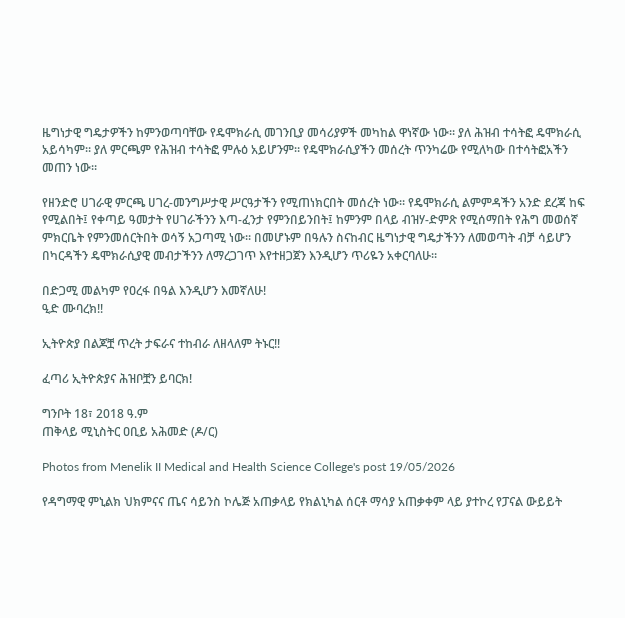ዜግነታዊ ግዴታዎችን ከምንወጣባቸው የዴሞክራሲ መገንቢያ መሳሪያዎች መካከል ዋነኛው ነው። ያለ ሕዝብ ተሳትፎ ዴሞክራሲ አይሳካም። ያለ ምርጫም የሕዝብ ተሳትፎ ምሉዕ አይሆንም። የዴሞክራሲያችን መሰረት ጥንካሬው የሚለካው በተሳትፎአችን መጠን ነው።

የዘንድሮ ሀገራዊ ምርጫ ሀገረ-መንግሥታዊ ሥርዓታችን የሚጠነክርበት መሰረት ነው። የዴሞክራሲ ልምምዳችን አንድ ደረጃ ከፍ የሚልበት፤ የቀጣይ ዓመታት የሀገራችንን እጣ-ፈንታ የምንበይንበት፤ ከምንም በላይ ብዝሃ-ድምጽ የሚሰማበት የሕግ መወሰኛ ምክርቤት የምንመሰርትበት ወሳኝ አጋጣሚ ነው። በመሆኑም በዓሉን ስናከብር ዜግነታዊ ግዴታችንን ለመወጣት ብቻ ሳይሆን በካርዳችን ዴሞክራሲያዊ መብታችንን ለማረጋገጥ እየተዘጋጀን እንዲሆን ጥሪዬን አቀርባለሁ።

በድጋሚ መልካም የዐረፋ በዓል እንዲሆን እመኛለሁ!
ዒድ ሙባረክ!!

ኢትዮጵያ በልጆቿ ጥረት ታፍራና ተከብራ ለዘላለም ትኑር!!

ፈጣሪ ኢትዮጵያና ሕዝቦቿን ይባርክ!

ግንቦት 18፣ 2018 ዓ.ም
ጠቅላይ ሚኒስትር ዐቢይ አሕመድ (ዶ/ር)

Photos from Menelik II Medical and Health Science College's post 19/05/2026

የዳግማዊ ምኒልክ ህክምናና ጤና ሳይንስ ኮሌጅ አጠቃላይ የክልኒካል ሰርቶ ማሳያ አጠቃቀም ላይ ያተኮረ የፓናል ውይይት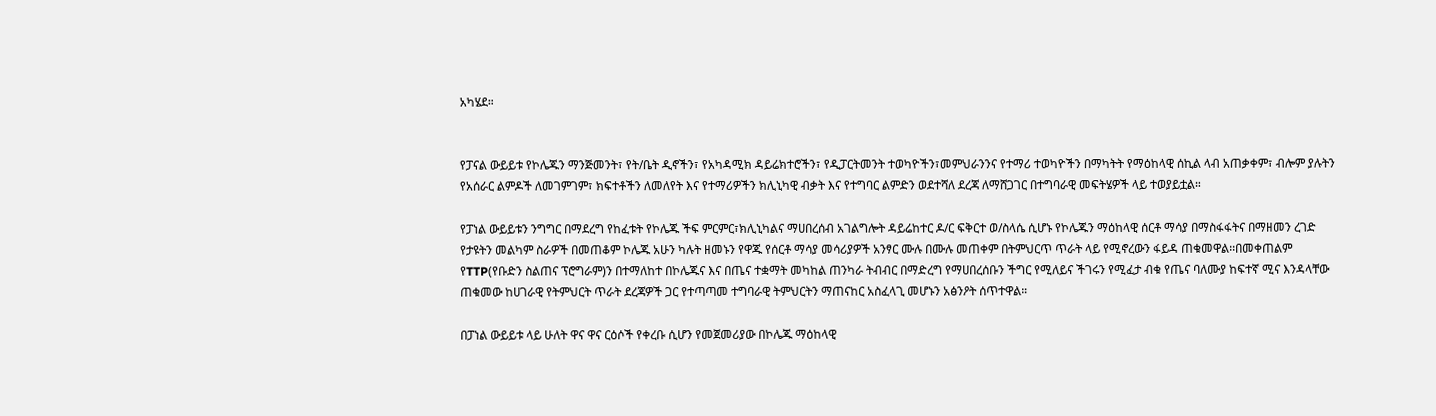አካሄደ።


የፓናል ውይይቱ የኮሌጁን ማንጅመንት፣ የት/ቤት ዲኖችን፣ የአካዳሚክ ዳይሬክተሮችን፣ የዲፓርትመንት ተወካዮችን፣መምህራንንና የተማሪ ተወካዮችን በማካትት የማዕከላዊ ሰኪል ላብ አጠቃቀም፣ ብሎም ያሉትን የአሰራር ልምዶች ለመገምገም፣ ክፍተቶችን ለመለየት እና የተማሪዎችን ክሊኒካዊ ብቃት እና የተግባር ልምድን ወደተሻለ ደረጃ ለማሸጋገር በተግባራዊ መፍትሄዎች ላይ ተወያይቷል።

የፓነል ውይይቱን ንግግር በማደረግ የከፈቱት የኮሌጁ ችፍ ምርምር፣ክሊኒካልና ማሀበረሰብ አገልግሎት ዳይሬከተር ዶ/ር ፍቅርተ ወ/ስላሴ ሲሆኑ የኮሌጁን ማዕከላዊ ሰርቶ ማሳያ በማስፋፋትና በማዘመን ረገድ የታዩትን መልካም ስራዎች በመጠቆም ኮሌጁ አሁን ካሉት ዘመኑን የዋጁ የሰርቶ ማሳያ መሳሪያዎች አንፃር ሙሉ በሙሉ መጠቀም በትምህርጥ ጥራት ላይ የሚኖረውን ፋይዳ ጠቁመዋል፡፡በመቀጠልም የTTP(የቡድን ስልጠና ፕሮግራም)ን በተማለከተ በኮሌጁና እና በጤና ተቋማት መካከል ጠንካራ ትብብር በማድረግ የማሀበረሰቡን ችግር የሚለይና ችገሩን የሚፈታ ብቁ የጤና ባለሙያ ከፍተኛ ሚና እንዳላቸው ጠቁመው ከሀገራዊ የትምህርት ጥራት ደረጃዎች ጋር የተጣጣመ ተግባራዊ ትምህርትን ማጠናከር አስፈላጊ መሆኑን አፅንዖት ሰጥተዋል።

በፓነል ውይይቱ ላይ ሁለት ዋና ዋና ርዕሶች የቀረቡ ሲሆን የመጀመሪያው በኮሌጁ ማዕከላዊ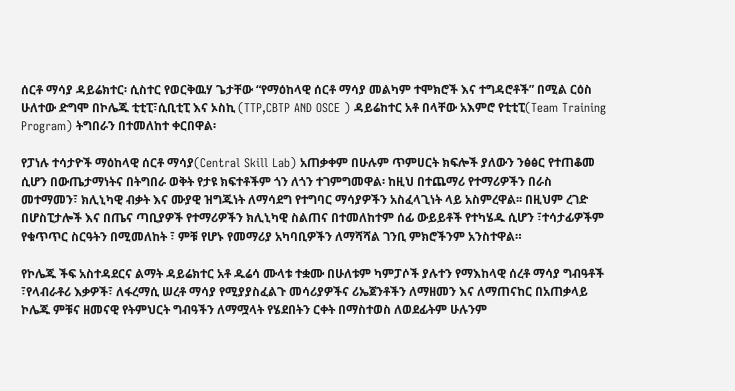ሰርቶ ማሳያ ዳይሬክተር፡ ሲስተር የወርቅዉሃ ጌታቸው “የማዕከላዊ ሰርቶ ማሳያ መልካም ተሞክሮች እና ተግዳሮቶች” በሚል ርዕስ ሁለተው ድግሞ በኮሌጁ ቲቲፒ፣ሲቢቲፒ እና ኦስኪ (TTP,CBTP AND OSCE ) ዳይሬከተር አቶ በላቸው አእምሮ የቲቲፒ(Team Training Program) ትግበራን በተመለከተ ቀርበዋል፡

የፓነሉ ተሳታዮች ማዕከላዊ ሰርቶ ማሳያ(Central Skill Lab) አጠቃቀም በሁሉም ጥምሀርት ክፍሎች ያለውን ንፅፅር የተጠቆመ ሲሆን በውጤታማነትና በትግበራ ወቅት የታዩ ክፍተቶችም ጎን ለጎን ተገምግመዋል፡ ከዚህ በተጨማሪ የተማሪዎችን በራስ መተማመን፣ ክሊኒካዊ ብቃት እና ሙያዊ ዝግጁነት ለማሳደግ የተግባር ማሳያዎችን አስፈላጊነት ላይ አስምረዋል፡፡ በዚህም ረገድ በሆስፒታሎች እና በጤና ጣቢያዎች የተማሪዎችን ክሊኒካዊ ስልጠና በተመለከተም ሰፊ ውይይቶች የተካሄዱ ሲሆን ፣ተሳታፊዎችም የቁጥጥር ስርዓትን በሚመለከት ፣ ምቹ የሆኑ የመማሪያ አካባቢዎችን ለማሻሻል ገንቢ ምክሮችንም አንስተዋል።

የኮሌጁ ችፍ አስተዳደርና ልማት ዳይሬክተር አቶ ዱሬሳ ሙላቱ ተቋሙ በሁለቱም ካምፓሶች ያሉተን የማእከላዊ ሰረቶ ማሳያ ግብዓቶች ፣የላብራቶሪ እቃዎች፣ ለፋረማሲ ሠረቶ ማሳያ የሚያያስፈልጉ መሳሪያዎችና ሪኤጀንቶችን ለማዘመን እና ለማጠናከር በአጠቃላይ ኮሌጁ ምቹና ዘመናዊ የትምህርት ግብዓችን ለማሟላት የሄደበትን ርቀት በማስተወስ ለወደፊትም ሁሉንም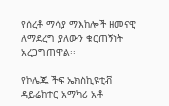የሰረቶ ማሳያ ማእከሎች ዘመናዊ ለማደረግ ያለውን ቁርጠኝነት አረጋግጠዋል፡፡

የኮሌጁ ችፍ ኤክስኪዩቲቭ ዳይሬከተር አማካሪ አቶ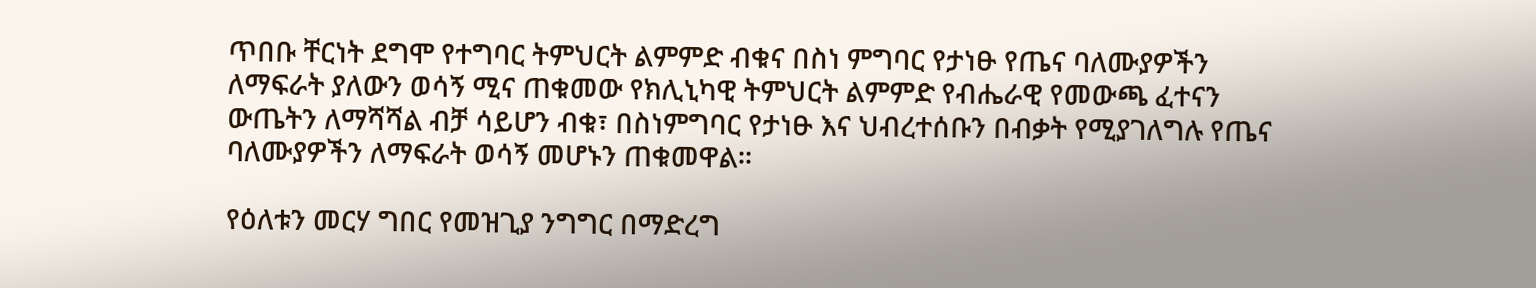ጥበቡ ቸርነት ደግሞ የተግባር ትምህርት ልምምድ ብቁና በስነ ምግባር የታነፁ የጤና ባለሙያዎችን ለማፍራት ያለውን ወሳኝ ሚና ጠቁመው የክሊኒካዊ ትምህርት ልምምድ የብሔራዊ የመውጫ ፈተናን ውጤትን ለማሻሻል ብቻ ሳይሆን ብቁ፣ በስነምግባር የታነፁ እና ህብረተሰቡን በብቃት የሚያገለግሉ የጤና ባለሙያዎችን ለማፍራት ወሳኝ መሆኑን ጠቁመዋል።

የዕለቱን መርሃ ግበር የመዝጊያ ንግግር በማድረግ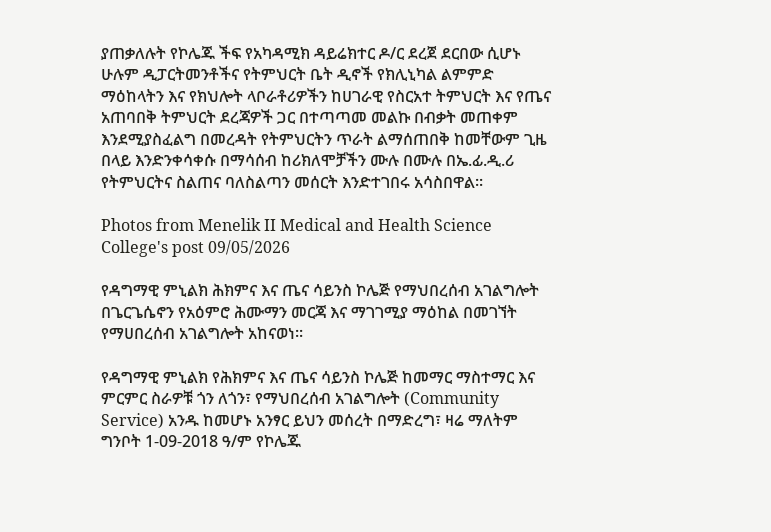ያጠቃለሉት የኮሌጁ ችፍ የአካዳሚክ ዳይሬክተር ዶ/ር ደረጀ ደርበው ሲሆኑ ሁሉም ዲፓርትመንቶችና የትምህርት ቤት ዲኖች የክሊኒካል ልምምድ ማዕከላትን እና የክህሎት ላቦራቶሪዎችን ከሀገራዊ የስርአተ ትምህርት እና የጤና አጠባበቅ ትምህርት ደረጃዎች ጋር በተጣጣመ መልኩ በብቃት መጠቀም እንደሚያስፈልግ በመረዳት የትምህርትን ጥራት ልማሰጠበቅ ከመቸውም ጊዜ በላይ እንድንቀሳቀሱ በማሳሰብ ከሪክለሞቻችን ሙሉ በሙሉ በኤ.ፊ.ዲ.ሪ የትምህርትና ስልጠና ባለስልጣን መሰርት እንድተገበሩ አሳስበዋል፡፡

Photos from Menelik II Medical and Health Science College's post 09/05/2026

የዳግማዊ ምኒልክ ሕክምና እና ጤና ሳይንስ ኮሌጅ የማህበረሰብ አገልግሎት በጌርጌሴኖን የአዕምሮ ሕሙማን መርጃ እና ማገገሚያ ማዕከል በመገኘት የማሀበረሰብ አገልግሎት አከናወነ፡፡

የዳግማዊ ምኒልክ የሕክምና እና ጤና ሳይንስ ኮሌጅ ከመማር ማስተማር እና ምርምር ስራዎቹ ጎን ለጎን፣ የማህበረሰብ አገልግሎት (Community Service) አንዱ ከመሆኑ አንፃር ይህን መሰረት በማድረግ፣ ዛሬ ማለትም ግንቦት 1-09-2018 ዓ/ም የኮሌጁ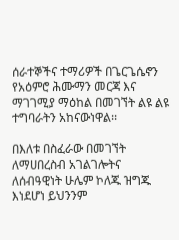ሰራተኞችና ተማሪዎች በጌርጌሴኖን የአዕምሮ ሕሙማን መርጃ እና ማገገሚያ ማዕከል በመገኘት ልዩ ልዩ ተግባራትን አከናውነዋል፡፡

በእለቱ በስፈራው በመገኘት ለማሀበረስብ አገልገሎትና ለሰብዓዊነት ሁሌም ኮለጁ ዝግጁ እነደሆነ ይህንንም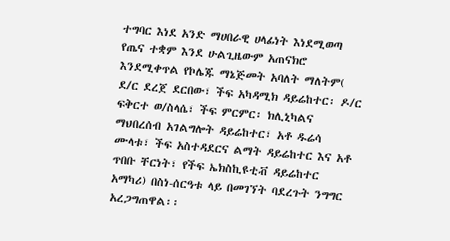ተግባር እነደ አንድ ማሀበራዊ ሀላፊነት እነደሚወጣ የጤና ተቋም እንደ ሁልጊዜውም አጠናክሮ እንደሚቀጥል የኮሌጁ ማኔጅመት አባለት ማለትም( ደ/ር ደረጀ ደርበው፣ ችፍ አካዳሚክ ዳይሬከተር፡ ዶ/ር ፍቅርተ ወ/ስላሴ፣ ችፍ ምርምር፡ ክሊኒካልና ማህበረሰብ አገልግሎት ዳይሬከተር፣ አቶ ዱሬሳ ሙላቱ፣ ችፍ አስተዳደርና ልማት ዳይሬከተር እና አቶ ጥበቡ ቸርነት፣ የችፍ ኤክስኪዩቲቭ ዳይሬከተር አማካሪ) በስነ-ሰርዓቱ ላይ በመገኘት ባደረጉት ንግግር አረጋግጠዋል፡፡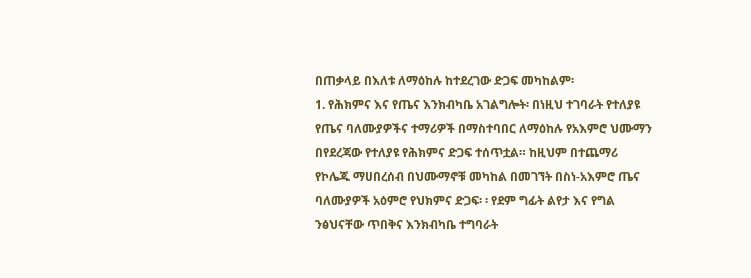በጠቃላይ በእለቱ ለማዕከሉ ከተደረገው ድጋፍ መካከልም፡
1. የሕክምና እና የጤና እንክብካቤ አገልግሎት፡ በነዚህ ተገባራት የተለያዩ የጤና ባለሙያዎችና ተማሪዎች በማስተባበር ለማዕከሉ የአእምሮ ህሙማን በየደረጃው የተለያዩ የሕክምና ድጋፍ ተሰጥቷል። ከዚህም በተጨማሪ የኮሌጁ ማሀበረሰብ በህሙማኖቹ መካከል በመገኘት በስነ-አእምሮ ጤና ባለሙያዎች አዕምሮ የህክምና ድጋፍ፡ ፡ የደም ግፊት ልየታ እና የግል ንፅህናቸው ጥበቅና እንክብካቤ ተግባራት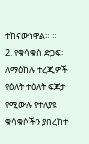ተከናውነዋል። ።
2. የቁሳቁስ ድጋፍ፡ ለማዕከሉ ተረጂዎች የዕለት ተዕለት ፍጆታ የሚውሉ የተለያዩ ቁሳቁሶችን ያበረከተ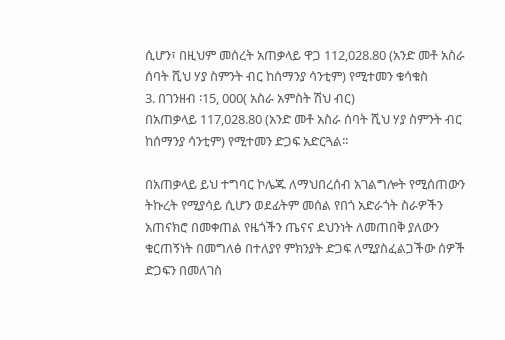ሲሆን፣ በዚህም መሰረት አጠቃላይ ዋጋ 112,028.80 (አንድ መቶ አስራ ሰባት ሺህ ሃያ ስምንት ብር ከሰማንያ ሳንቲም) የሚተመን ቁሳቁስ
3. በገንዘብ ፡15, 000( አስራ አምስት ሽህ ብር)
በአጠቃላይ 117,028.80 (አንድ መቶ አስራ ሰባት ሺህ ሃያ ስምንት ብር ከሰማንያ ሳንቲም) የሚተመን ድጋፍ አድርጓል፡፡

በአጠቃላይ ይህ ተግባር ኮሌጁ ለማህበረሰብ አገልግሎት የሚሰጠውን ትኩረት የሚያሳይ ሲሆን ወደፊትም መሰል የበጎ አድራጎት ስራዎችን አጠናክሮ በመቀጠል የዜጎችን ጤናና ደህንነት ለመጠበቅ ያለውን ቁርጠኝነት በመግለፅ በተለያየ ምክንያት ድጋፍ ለሚያስፈልጋችው ሰዎች ድጋፍን በመለገስ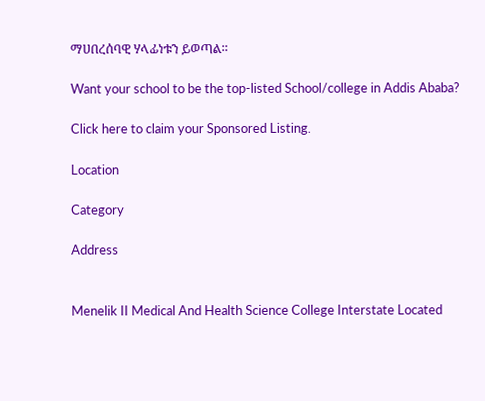ማሀበረሰባዊ ሃላፊነቱን ይወጣል።

Want your school to be the top-listed School/college in Addis Ababa?

Click here to claim your Sponsored Listing.

Location

Category

Address


Menelik II Medical And Health Science College Interstate Located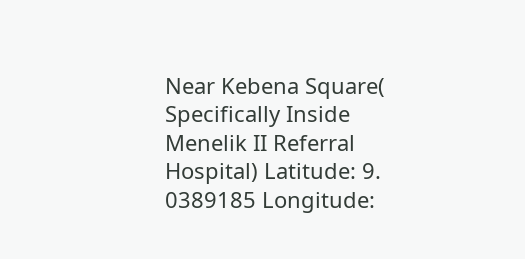Near Kebena Square( Specifically Inside Menelik II Referral Hospital) Latitude: 9. 0389185 Longitude: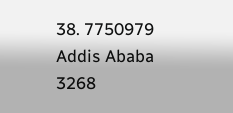38. 7750979
Addis Ababa
3268